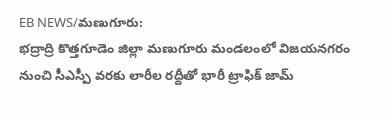EB NEWS/మణుగూరు:
భద్రాద్రి కొత్తగూడెం జిల్లా మణుగూరు మండలంలో విజయనగరం నుంచి సీఎస్పీ వరకు లారీల రద్దీతో భారీ ట్రాఫిక్ జామ్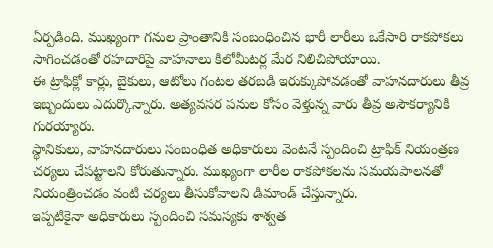ఏర్పడింది. ముఖ్యంగా గనుల ప్రాంతానికి సంబంధించిన భారీ లారీలు ఒకేసారి రాకపోకలు సాగించడంతో రహదారిపై వాహనాలు కిలోమీటర్ల మేర నిలిచిపోయాయి.
ఈ ట్రాఫిక్లో కార్లు, బైకులు, ఆటోలు గంటల తరబడి ఇరుక్కుపోవడంతో వాహనదారులు తీవ్ర ఇబ్బందులు ఎదుర్కొన్నారు. అత్యవసర పనుల కోసం వెళ్తున్న వారు తీవ్ర అసౌకర్యానికి గురయ్యారు.
స్థానికులు, వాహనదారులు సంబంధిత అధికారులు వెంటనే స్పందించి ట్రాఫిక్ నియంత్రణ చర్యలు చేపట్టాలని కోరుతున్నారు. ముఖ్యంగా లారీల రాకపోకలను సమయపాలనతో నియంత్రించడం వంటి చర్యలు తీసుకోవాలని డిమాండ్ చేస్తున్నారు.
ఇప్పటికైనా అధికారులు స్పందించి సమస్యకు శాశ్వత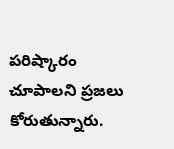పరిష్కారం చూపాలని ప్రజలు కోరుతున్నారు.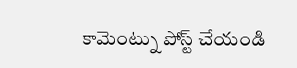కామెంట్ను పోస్ట్ చేయండి